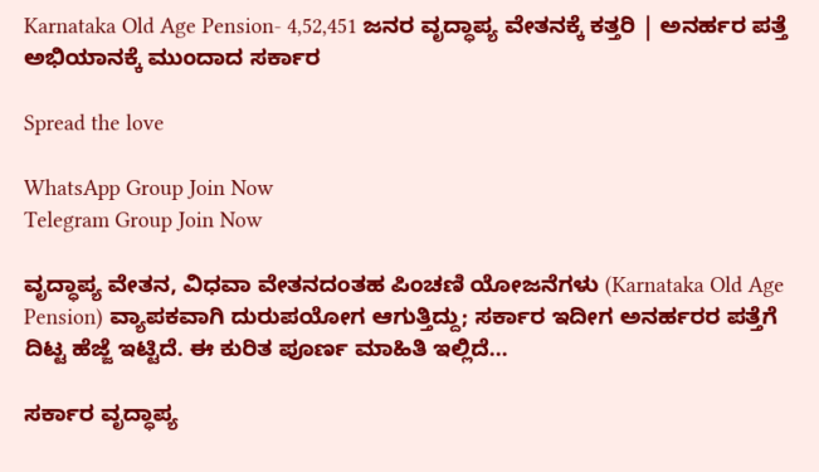Karnataka Old Age Pension- 4,52,451 ಜನರ ವೃದ್ಧಾಪ್ಯ ವೇತನಕ್ಕೆ ಕತ್ತರಿ | ಅನರ್ಹರ ಪತ್ತೆ ಅಭಿಯಾನಕ್ಕೆ ಮುಂದಾದ ಸರ್ಕಾರ

Spread the love

WhatsApp Group Join Now
Telegram Group Join Now

ವೃದ್ಧಾಪ್ಯ ವೇತನ, ವಿಧವಾ ವೇತನದಂತಹ ಪಿಂಚಣಿ ಯೋಜನೆಗಳು (Karnataka Old Age Pension) ವ್ಯಾಪಕವಾಗಿ ದುರುಪಯೋಗ ಆಗುತ್ತಿದ್ದು; ಸರ್ಕಾರ ಇದೀಗ ಅನರ್ಹರರ ಪತ್ತೆಗೆ ದಿಟ್ಟ ಹೆಜ್ಜೆ ಇಟ್ಟಿದೆ. ಈ ಕುರಿತ ಪೂರ್ಣ ಮಾಹಿತಿ ಇಲ್ಲಿದೆ…

ಸರ್ಕಾರ ವೃದ್ಧಾಪ್ಯ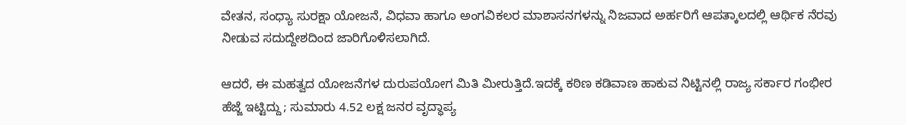ವೇತನ, ಸಂಧ್ಯಾ ಸುರಕ್ಷಾ ಯೋಜನೆ, ವಿಧವಾ ಹಾಗೂ ಅಂಗವಿಕಲರ ಮಾಶಾಸನಗಳನ್ನು ನಿಜವಾದ ಅರ್ಹರಿಗೆ ಆಪತ್ಕಾಲದಲ್ಲಿ ಆರ್ಥಿಕ ನೆರವು ನೀಡುವ ಸದುದ್ದೇಶದಿಂದ ಜಾರಿಗೊಳಿಸಲಾಗಿದೆ.

ಆದರೆ, ಈ ಮಹತ್ವದ ಯೋಜನೆಗಳ ದುರುಪಯೋಗ ಮಿತಿ ಮೀರುತ್ತಿದೆ.ಇದಕ್ಕೆ ಕಠಿಣ ಕಡಿವಾಣ ಹಾಕುವ ನಿಟ್ಟಿನಲ್ಲಿ ರಾಜ್ಯ ಸರ್ಕಾರ ಗಂಭೀರ ಹೆಜ್ಜೆ ಇಟ್ಟಿದ್ದು; ಸುಮಾರು 4.52 ಲಕ್ಷ ಜನರ ವೃದ್ಧಾಪ್ಯ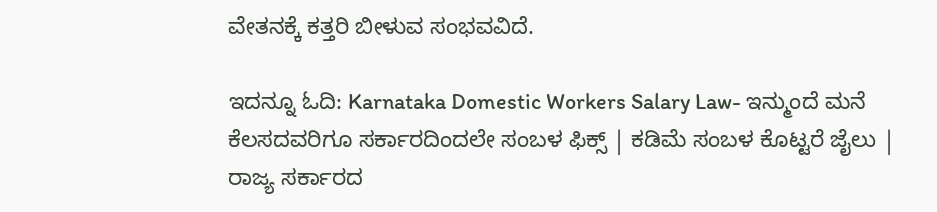ವೇತನಕ್ಕೆ ಕತ್ತರಿ ಬೀಳುವ ಸಂಭವವಿದೆ.

ಇದನ್ನೂ ಓದಿ: Karnataka Domestic Workers Salary Law- ಇನ್ಮುಂದೆ ಮನೆ ಕೆಲಸದವರಿಗೂ ಸರ್ಕಾರದಿಂದಲೇ ಸಂಬಳ ಫಿಕ್ಸ್ | ಕಡಿಮೆ ಸಂಬಳ ಕೊಟ್ಟರೆ ಜೈಲು | ರಾಜ್ಯ ಸರ್ಕಾರದ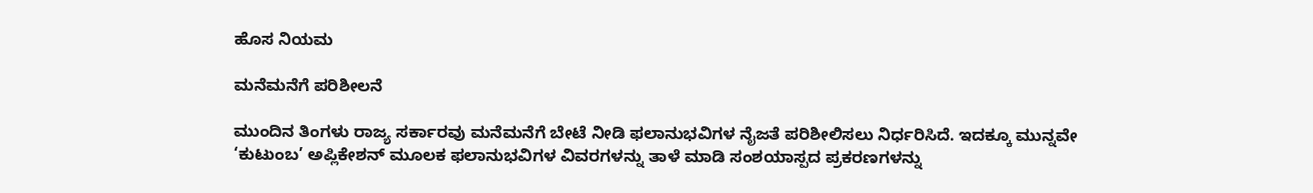ಹೊಸ ನಿಯಮ

ಮನೆಮನೆಗೆ ಪರಿಶೀಲನೆ

ಮುಂದಿನ ತಿಂಗಳು ರಾಜ್ಯ ಸರ್ಕಾರವು ಮನೆಮನೆಗೆ ಬೇಟೆ ನೀಡಿ ಫಲಾನುಭವಿಗಳ ನೈಜತೆ ಪರಿಶೀಲಿಸಲು ನಿರ್ಧರಿಸಿದೆ. ಇದಕ್ಕೂ ಮುನ್ನವೇ ‘ಕುಟುಂಬ’ ಅಪ್ಲಿಕೇಶನ್ ಮೂಲಕ ಫಲಾನುಭವಿಗಳ ವಿವರಗಳನ್ನು ತಾಳೆ ಮಾಡಿ ಸಂಶಯಾಸ್ಪದ ಪ್ರಕರಣಗಳನ್ನು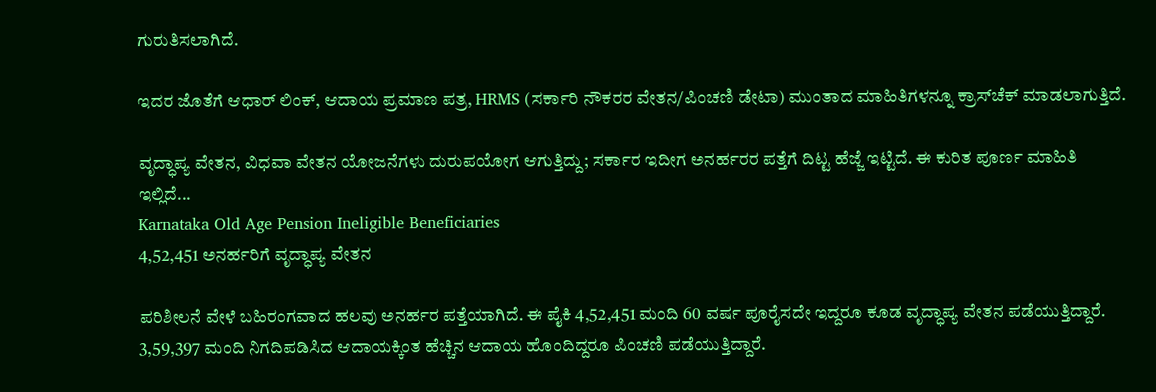ಗುರುತಿಸಲಾಗಿದೆ.

ಇದರ ಜೊತೆಗೆ ಆಧಾರ್ ಲಿಂಕ್, ಆದಾಯ ಪ್ರಮಾಣ ಪತ್ರ, HRMS (ಸರ್ಕಾರಿ ನೌಕರರ ವೇತನ/ಪಿಂಚಣಿ ಡೇಟಾ) ಮುಂತಾದ ಮಾಹಿತಿಗಳನ್ನೂ ಕ್ರಾಸ್‌ಚೆಕ್ ಮಾಡಲಾಗುತ್ತಿದೆ.

ವೃದ್ಧಾಪ್ಯ ವೇತನ, ವಿಧವಾ ವೇತನ ಯೋಜನೆಗಳು ದುರುಪಯೋಗ ಆಗುತ್ತಿದ್ದು; ಸರ್ಕಾರ ಇದೀಗ ಅನರ್ಹರರ ಪತ್ತೆಗೆ ದಿಟ್ಟ ಹೆಜ್ಜೆ ಇಟ್ಟಿದೆ. ಈ ಕುರಿತ ಪೂರ್ಣ ಮಾಹಿತಿ ಇಲ್ಲಿದೆ...
Karnataka Old Age Pension Ineligible Beneficiaries
4,52,451 ಅನರ್ಹರಿಗೆ ವೃದ್ಧಾಪ್ಯ ವೇತನ

ಪರಿಶೀಲನೆ ವೇಳೆ ಬಹಿರಂಗವಾದ ಹಲವು ಅನರ್ಹರ ಪತ್ತೆಯಾಗಿದೆ. ಈ ಪೈಕಿ 4,52,451 ಮಂದಿ 60 ವರ್ಷ ಪೂರೈಸದೇ ಇದ್ದರೂ ಕೂಡ ವೃದ್ಧಾಪ್ಯ ವೇತನ ಪಡೆಯುತ್ತಿದ್ದಾರೆ. 3,59,397 ಮಂದಿ ನಿಗದಿಪಡಿಸಿದ ಆದಾಯಕ್ಕಿಂತ ಹೆಚ್ಚಿನ ಆದಾಯ ಹೊಂದಿದ್ದರೂ ಪಿಂಚಣಿ ಪಡೆಯುತ್ತಿದ್ದಾರೆ.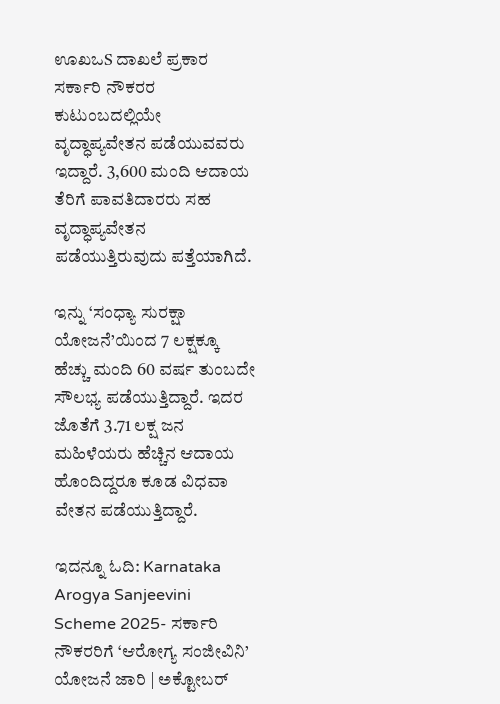ಊಖಒS ದಾಖಲೆ ಪ್ರಕಾರ ಸರ್ಕಾರಿ ನೌಕರರ ಕುಟುಂಬದಲ್ಲಿಯೇ ವೃದ್ಧಾಪ್ಯವೇತನ ಪಡೆಯುವವರು ಇದ್ದಾರೆ. 3,600 ಮಂದಿ ಆದಾಯ ತೆರಿಗೆ ಪಾವತಿದಾರರು ಸಹ ವೃದ್ಧಾಪ್ಯವೇತನ ಪಡೆಯುತ್ತಿರುವುದು ಪತ್ತೆಯಾಗಿದೆ.

ಇನ್ನು ‘ಸಂಧ್ಯಾ ಸುರಕ್ಷಾ ಯೋಜನೆ’ಯಿಂದ 7 ಲಕ್ಷಕ್ಕೂ ಹೆಚ್ಚು ಮಂದಿ 60 ವರ್ಷ ತುಂಬದೇ ಸೌಲಭ್ಯ ಪಡೆಯುತ್ತಿದ್ದಾರೆ. ಇದರ ಜೊತೆಗೆ 3.71 ಲಕ್ಷ ಜನ ಮಹಿಳೆಯರು ಹೆಚ್ಚಿನ ಆದಾಯ ಹೊಂದಿದ್ದರೂ ಕೂಡ ವಿಧವಾ ವೇತನ ಪಡೆಯುತ್ತಿದ್ದಾರೆ.

ಇದನ್ನೂ ಓದಿ: Karnataka Arogya Sanjeevini Scheme 2025- ಸರ್ಕಾರಿ ನೌಕರರಿಗೆ ‘ಆರೋಗ್ಯ ಸಂಜೀವಿನಿ’ ಯೋಜನೆ ಜಾರಿ | ಅಕ್ಟೋಬರ್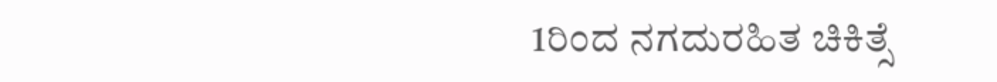1ರಿಂದ ನಗದುರಹಿತ ಚಿಕಿತ್ಸೆ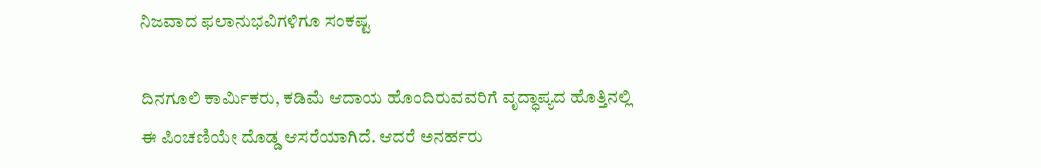ನಿಜವಾದ ಫಲಾನುಭವಿಗಳಿಗೂ ಸಂಕಷ್ಟ

ದಿನಗೂಲಿ ಕಾರ್ಮಿಕರು, ಕಡಿಮೆ ಆದಾಯ ಹೊಂದಿರುವವರಿಗೆ ವೃದ್ಧಾಪ್ಯದ ಹೊತ್ತಿನಲ್ಲಿ ಈ ಪಿಂಚಣಿಯೇ ದೊಡ್ಡ ಆಸರೆಯಾಗಿದೆ. ಆದರೆ ಅನರ್ಹರು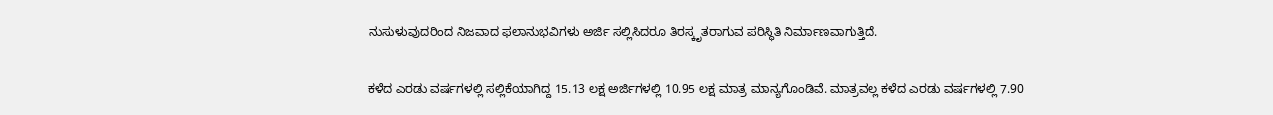ನುಸುಳುವುದರಿಂದ ನಿಜವಾದ ಫಲಾನುಭವಿಗಳು ಅರ್ಜಿ ಸಲ್ಲಿಸಿದರೂ ತಿರಸ್ಕೃತರಾಗುವ ಪರಿಸ್ಥಿತಿ ನಿರ್ಮಾಣವಾಗುತ್ತಿದೆ.

ಕಳೆದ ಎರಡು ವರ್ಷಗಳಲ್ಲಿ ಸಲ್ಲಿಕೆಯಾಗಿದ್ದ 15.13 ಲಕ್ಷ ಅರ್ಜಿಗಳಲ್ಲಿ 10.95 ಲಕ್ಷ ಮಾತ್ರ ಮಾನ್ಯಗೊಂಡಿವೆ. ಮಾತ್ರವಲ್ಲ ಕಳೆದ ಎರಡು ವರ್ಷಗಳಲ್ಲಿ 7.90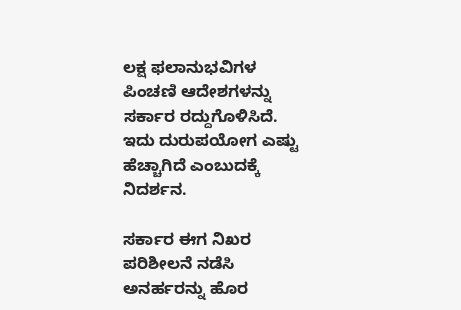ಲಕ್ಷ ಫಲಾನುಭವಿಗಳ ಪಿಂಚಣಿ ಆದೇಶಗಳನ್ನು ಸರ್ಕಾರ ರದ್ದುಗೊಳಿಸಿದೆ. ಇದು ದುರುಪಯೋಗ ಎಷ್ಟು ಹೆಚ್ಚಾಗಿದೆ ಎಂಬುದಕ್ಕೆ ನಿದರ್ಶನ.

ಸರ್ಕಾರ ಈಗ ನಿಖರ ಪರಿಶೀಲನೆ ನಡೆಸಿ ಅನರ್ಹರನ್ನು ಹೊರ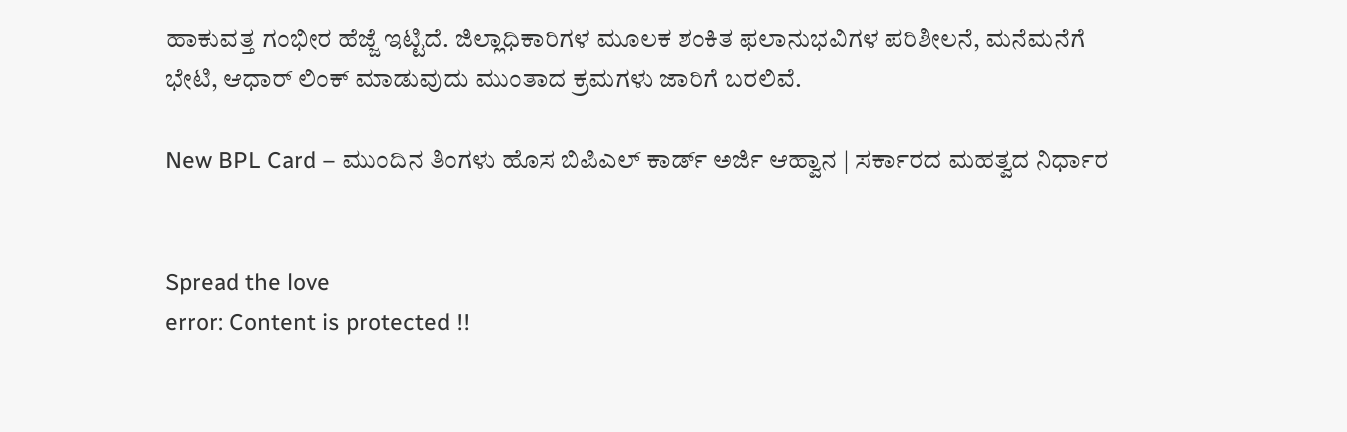ಹಾಕುವತ್ತ ಗಂಭೀರ ಹೆಜ್ಜೆ ಇಟ್ಟಿದೆ. ಜಿಲ್ಲಾಧಿಕಾರಿಗಳ ಮೂಲಕ ಶಂಕಿತ ಫಲಾನುಭವಿಗಳ ಪರಿಶೀಲನೆ, ಮನೆಮನೆಗೆ ಭೇಟಿ, ಆಧಾರ್ ಲಿಂಕ್ ಮಾಡುವುದು ಮುಂತಾದ ಕ್ರಮಗಳು ಜಾರಿಗೆ ಬರಲಿವೆ.

New BPL Card – ಮುಂದಿನ ತಿಂಗಳು ಹೊಸ ಬಿಪಿಎಲ್ ಕಾರ್ಡ್ ಅರ್ಜಿ ಆಹ್ವಾನ | ಸರ್ಕಾರದ ಮಹತ್ವದ ನಿರ್ಧಾರ


Spread the love
error: Content is protected !!